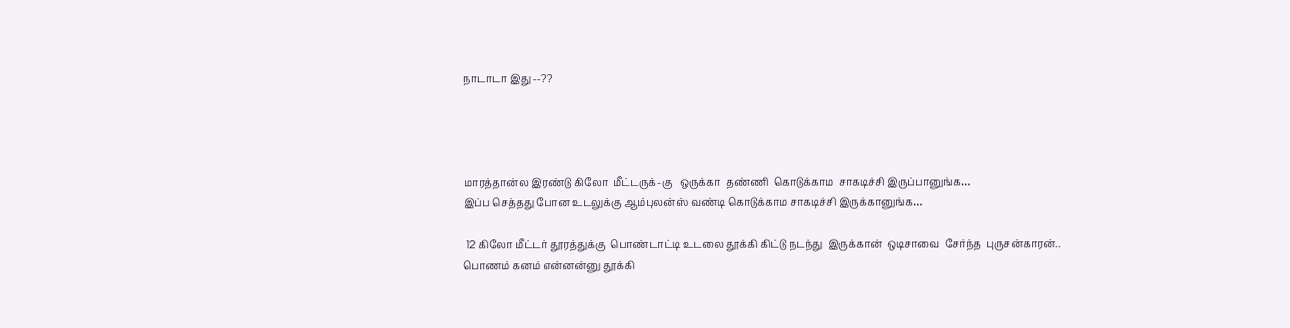நாடாடா இது --??




மாரத்தான்ல இரண்டு கிலோ  மீட்டருக்-கு   ஒருக்கா  தண்ணி  கொடுக்காம  சாகடிச்சி இருப்பானுங்க…
இப்ப செத்தது போன உடலுக்கு ஆம்புலன்ஸ் வண்டி கொடுக்காம சாகடிச்சி இருக்கானுங்க…

 12 கிலோ மீட்டர் தூரத்துக்கு  பொண்டாட்டி உடலை தூக்கி கிட்டு நடந்து  இருக்கான்  ஒடிசாவை  சேர்ந்த  புருசன்காரன்..
பொணம் கனம் என்னன்னு தூக்கி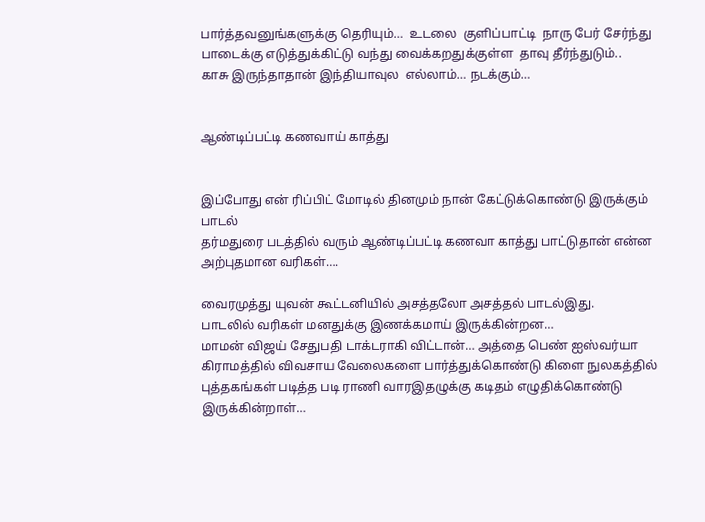பார்த்தவனுங்களுக்கு தெரியும்…  உடலை  குளிப்பாட்டி  நாரு பேர் சேர்ந்து பாடைக்கு எடுத்துக்கிட்டு வந்து வைக்கறதுக்குள்ள  தாவு தீர்ந்துடும்..
காசு இருந்தாதான் இந்தியாவுல  எல்லாம்… நடக்கும்…


ஆண்டிப்பட்டி கணவாய் காத்து


இப்போது என் ரிப்பிட் மோடில் தினமும் நான் கேட்டுக்கொண்டு இருக்கும் பாடல்
தர்மதுரை படத்தில் வரும் ஆண்டிப்பட்டி கணவா காத்து பாட்டுதான் என்ன அற்புதமான வரிகள்….

வைரமுத்து யுவன் கூட்டனியில் அசத்தலோ அசத்தல் பாடல்இது.
பாடலில் வரிகள் மனதுக்கு இணக்கமாய் இருக்கின்றன…
மாமன் விஜய் சேதுபதி டாக்டராகி விட்டான்… அத்தை பெண் ஐஸ்வர்யா கிராமத்தில் விவசாய வேலைகளை பார்த்துக்கொண்டு கிளை நுலகத்தில் புத்தகங்கள் படித்த படி ராணி வாரஇதழுக்கு கடிதம் எழுதிக்கொண்டு இருக்கின்றாள்…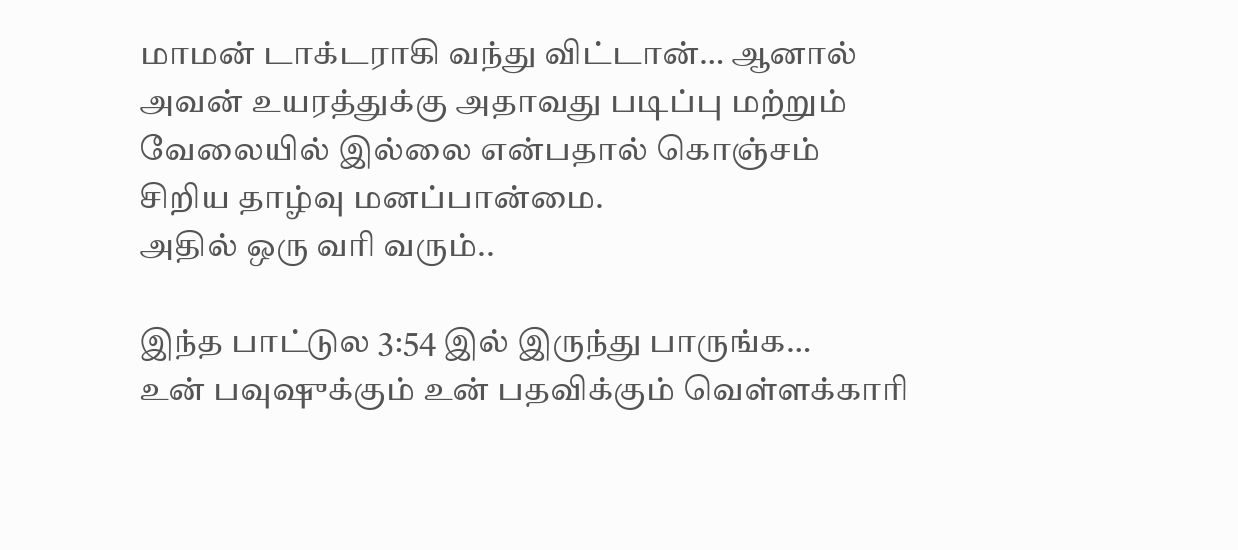மாமன் டாக்டராகி வந்து விட்டான்… ஆனால் அவன் உயரத்துக்கு அதாவது படிப்பு மற்றும் வேலையில் இல்லை என்பதால் கொஞ்சம் சிறிய தாழ்வு மனப்பான்மை.
அதில் ஒரு வரி வரும்..

இந்த பாட்டுல 3:54 இல் இருந்து பாருங்க…
உன் பவுஷுக்கும் உன் பதவிக்கும் வெள்ளக்காரி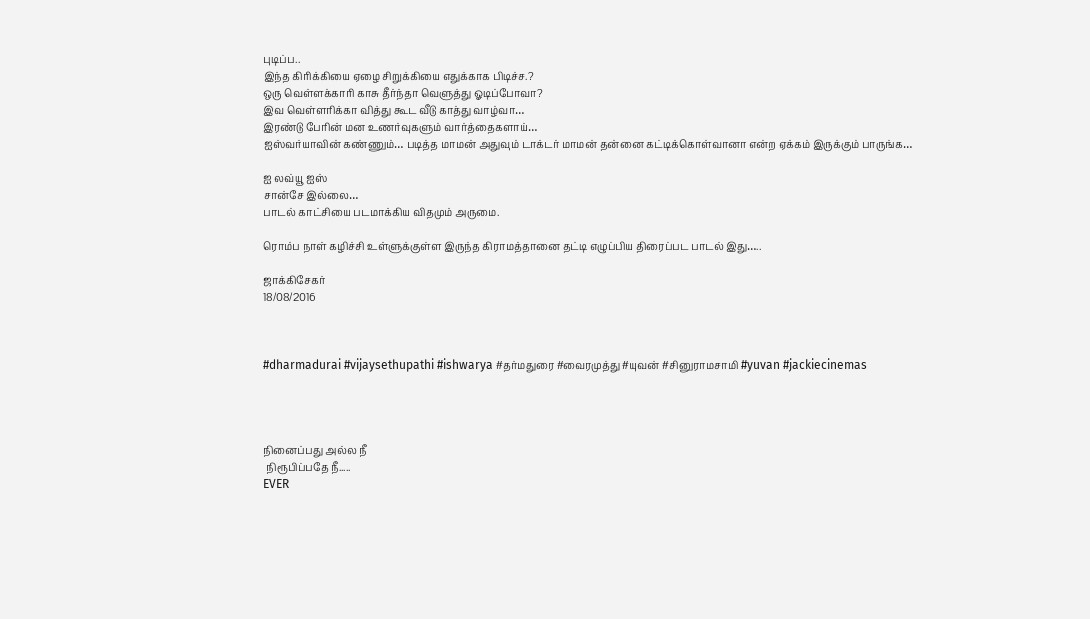புடிப்ப..
இந்த கிரிக்கியை ஏழை சிறுக்கியை எதுக்காக பிடிச்ச.?
ஒரு வெள்ளக்காரி காசு தீர்ந்தா வெளுத்து ஓடிப்போவா?
இவ வெள்ளரிக்கா வித்து கூட வீடு காத்து வாழ்வா…
இரண்டு பேரின் மன உணர்வுகளும் வார்த்தைகளாய்…
ஐஸ்வர்யாவின் கண்ணும்… படித்த மாமன் அதுவும் டாக்டர் மாமன் தன்னை கட்டிக்கொள்வானா என்ற ஏக்கம் இருக்கும் பாருங்க…

ஐ லவ்யூ ஐஸ்
சான்சே இல்லை…
பாடல் காட்சியை படமாக்கிய விதமும் அருமை.

ரொம்ப நாள் கழிச்சி உள்ளுக்குள்ள இருந்த கிராமத்தானை தட்டி எழுப்பிய திரைப்பட பாடல் இது…..

ஜாக்கிசேகர்
18/08/2016



#dharmadurai #vijaysethupathi #ishwarya #தர்மதுரை #வைரமுத்து #யுவன் #சினுராமசாமி #yuvan #jackiecinemas




நினைப்பது அல்ல நீ
 நிரூபிப்பதே நீ.....
EVER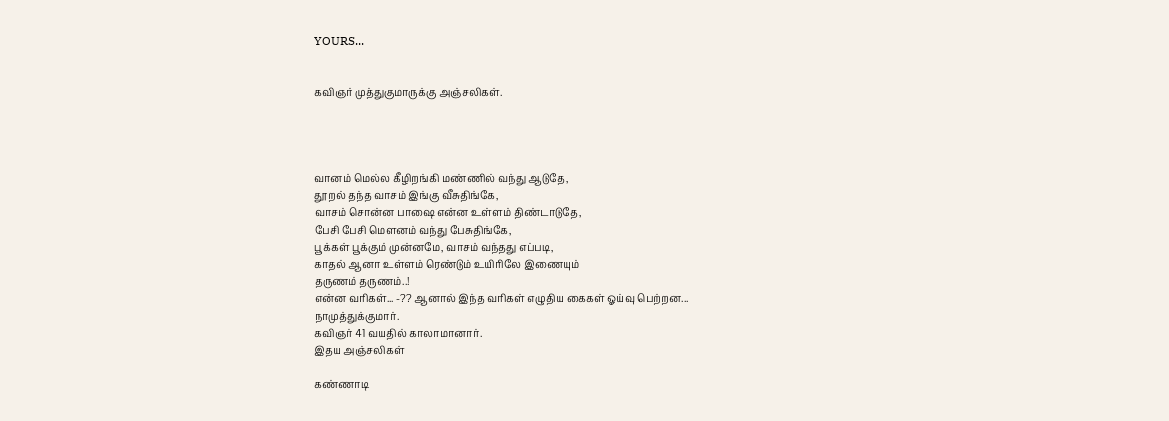YOURS...


கவிஞர் முத்துகுமாருக்கு அஞ்சலிகள்.




வானம் மெல்ல கீழிறங்கி மண்ணில் வந்து ஆடுதே,
தூறல் தந்த வாசம் இங்கு வீசுதிங்கே,
வாசம் சொன்ன பாஷை என்ன உள்ளம் திண்டாடுதே,
பேசி பேசி மௌனம் வந்து பேசுதிங்கே,
பூக்கள் பூக்கும் முன்னமே, வாசம் வந்தது எப்படி,
காதல் ஆனா உள்ளம் ரெண்டும் உயிரிலே இணையும்
தருணம் தருணம்..!
என்ன வரிகள்... -?? ஆனால் இந்த வரிகள் எழுதிய கைகள் ஓய்வு பெற்றன...
நாமுத்துக்குமார்.
கவிஞர் 41 வயதில் காலாமானார்.
இதய அஞ்சலிகள்

கண்ணாடி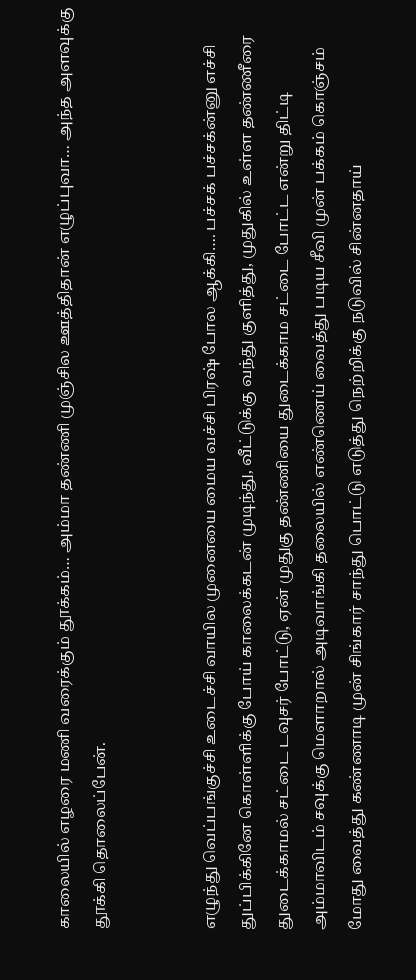காலையில் எழரை மணி வரைக்கும் தூக்கம்… அம்மா தண்ணி முஞ்சில ஊத்திதான் எழுப்புவா… அந்த அளவுக்கு தூக்கி தொலைப்பேன்.


எழுந்து வெப்பங்குச்சி உடைச்சி வாயில முனையை மைய வச்சி பிரஷ் போல ஆக்கி…. பச்சக் பச்சக்ன்னு எச்சி துப்பிக்கினே கொள்ளிக்கு போய் காலைக்கடன் முடிந்து, வீட்டுக்கு வந்து குளித்து, முதுகில் உள்ள தண்ணீரை துடைக்காமல் சட்டை டவுசர் போட்டு, ஏன் முதுகு தண்ணியை துடைக்காம சட்டை போட்ட என்று திட்டி அம்மாவிடம் சவுக்கு மெளாறால் அடிவாங்கி தலையில் எண்ணெய் வைத்து படிய சீவி முன் பக்கம் கொஞ்சம் மோது வைத்து கண்ணாடி முன் சிங்கார் சாந்து பொட்டு எடுத்து நெற்றிக்கு நடுவில் சின்னதாய்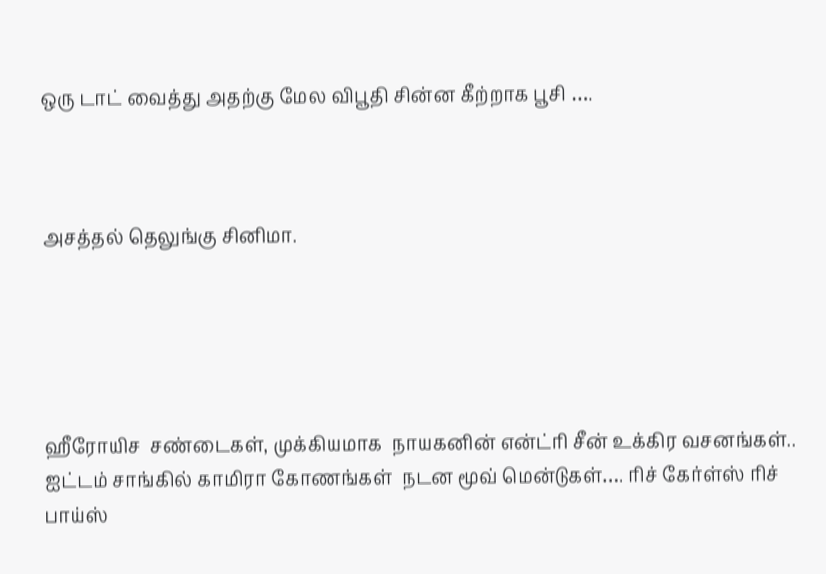ஒரு டாட் வைத்து அதற்கு மேல விபூதி சின்ன கீற்றாக பூசி ….



அசத்தல் தெலுங்கு சினிமா.





ஹீரோயிச  சண்டைகள், முக்கியமாக  நாயகனின் என்ட்ரி சீன் உக்கிர வசனங்கள்.. ஐட்டம் சாங்கில் காமிரா கோணங்கள்  நடன மூவ் மென்டுகள்…. ரிச் கேர்ள்ஸ் ரிச் பாய்ஸ்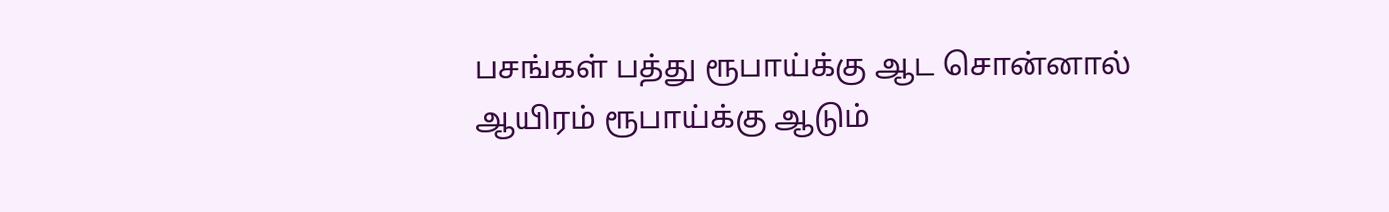பசங்கள் பத்து ரூபாய்க்கு ஆட சொன்னால் ஆயிரம் ரூபாய்க்கு ஆடும்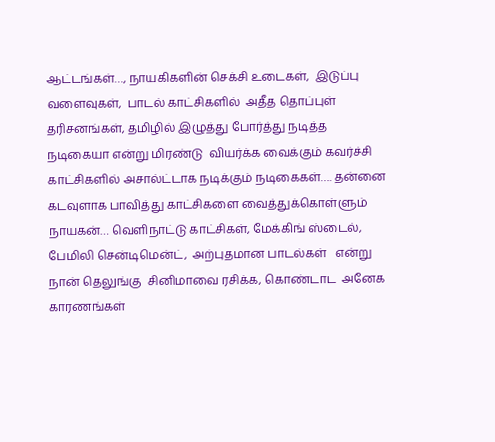ஆட்டங்கள்…, நாயகிகளின் செக்சி உடைகள்,  இடுப்பு வளைவுகள்,  பாடல் காட்சிகளில்  அதீத தொப்புள் தரிசனங்கள், தமிழில் இழுத்து போர்த்து நடித்த நடிகையா என்று மிரண்டு  வியர்க்க வைக்கும் கவர்ச்சி காட்சிகளில் அசால்ட்டாக நடிக்கும் நடிகைகள்…. தன்னை கடவுளாக பாவித்து காட்சிகளை வைத்துக்கொள்ளும் நாயகன்… வெளிநாட்டு காட்சிகள், மேக்கிங் ஸ்டைல்,  பேமிலி சென்டிமென்ட்,  அற்புதமான பாடல்கள்   என்று நான் தெலுங்கு  சினிமாவை ரசிக்க, கொண்டாட  அனேக காரணங்கள்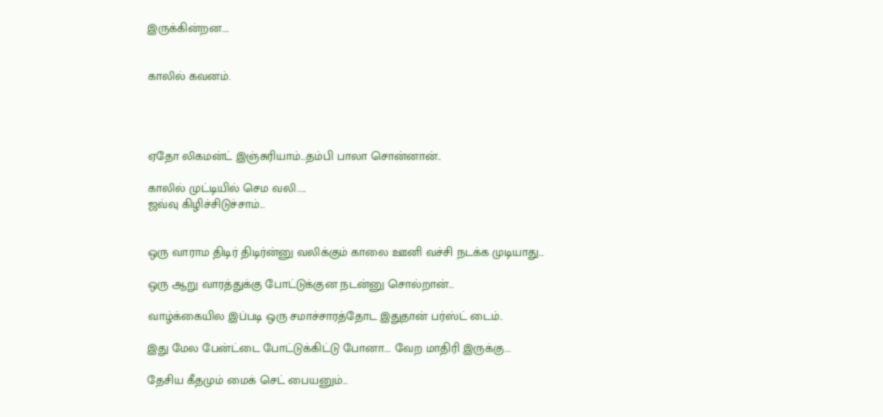இருக்கின்றன….


காலில் கவனம்.




ஏதோ லிகமன்ட் இஞ்சுரியாம்...தம்பி பாலா சொன்னான்..

காலில் முட்டியில் செம வலி.....
ஜவ்வு கிழிச்சிடுச்சாம்...


ஒரு வாராம திடிர் திடிர்ன்னு வலிக்கும் காலை ஊனி வச்சி நடக்க முடியாது...

ஒரு ஆறு வாரத்துக்கு போட்டுக்குன நடன்னு சொல்றான்...

வாழ்க்கையில இப்படி ஒரு சமாச்சாரத்தோட இதுதான் பர்ஸ்ட் டைம்..

இது மேல பேன்ட்டை போட்டுக்கிட்டு போனா.... வேற மாதிரி இருக்கு...

தேசிய கீதமும் மைக் செட் பையனும்...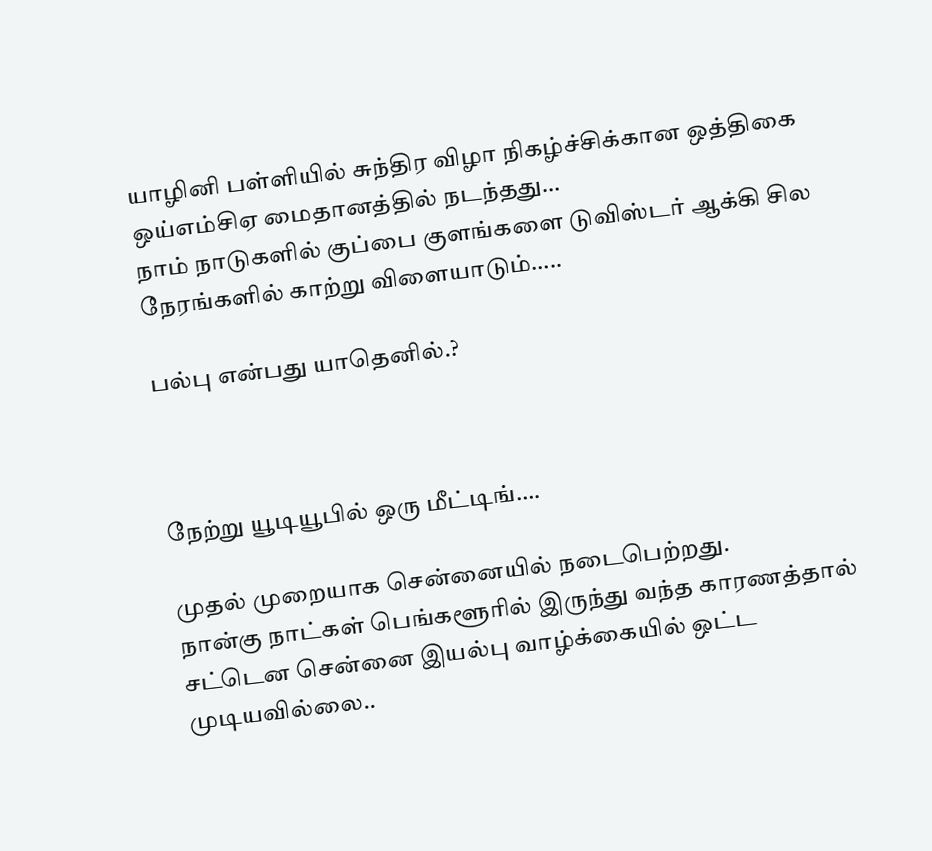யாழினி பள்ளியில் சுந்திர விழா நிகழ்ச்சிக்கான ஒத்திகை ஒய்எம்சிஏ மைதானத்தில் நடந்தது…
நாம் நாடுகளில் குப்பை குளங்களை டுவிஸ்டர் ஆக்கி சில நேரங்களில் காற்று விளையாடும்…..

பல்பு என்பது யாதெனில்.?



நேற்று யூடியூபில் ஒரு மீட்டிங்….

முதல் முறையாக சென்னையில் நடைபெற்றது.
நான்கு நாட்கள் பெங்களூரில் இருந்து வந்த காரணத்தால் சட்டென சென்னை இயல்பு வாழ்க்கையில் ஒட்ட முடியவில்லை..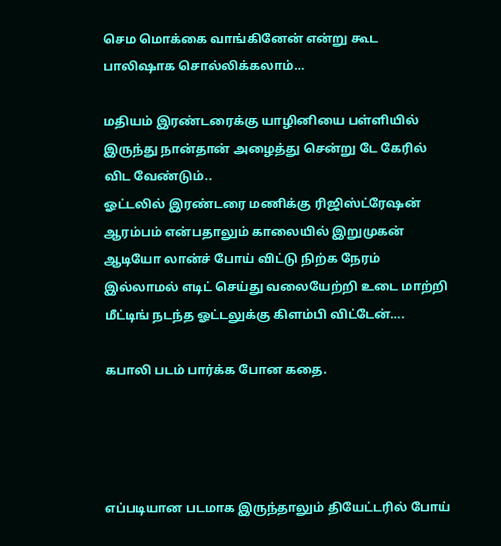செம மொக்கை வாங்கினேன் என்று கூட பாலிஷாக சொல்லிக்கலாம்…

மதியம் இரண்டரைக்கு யாழினியை பள்ளியில் இருந்து நான்தான் அழைத்து சென்று டே கேரில் விட வேண்டும்..
ஓட்டலில் இரண்டரை மணிக்கு ரிஜிஸ்ட்ரேஷன் ஆரம்பம் என்பதாலும் காலையில் இறுமுகன் ஆடியோ லான்ச் போய் விட்டு நிற்க நேரம் இல்லாமல் எடிட் செய்து வலையேற்றி உடை மாற்றி மீட்டிங் நடந்த ஓட்டலுக்கு கிளம்பி விட்டேன்….

கபாலி படம் பார்க்க போன கதை.




எப்படியான படமாக இருந்தாலும் தியேட்டரில் போய்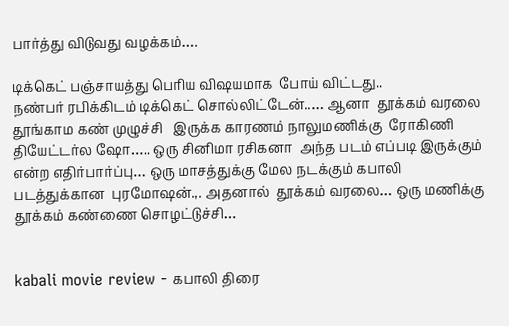பார்த்து விடுவது வழக்கம்….

டிக்கெட் பஞ்சாயத்து பெரிய விஷயமாக  போய் விட்டது..
நண்பர் ரபிக்கிடம் டிக்கெட் சொல்லிட்டேன்..… ஆனா  தூக்கம் வரலை தூங்காம கண் முழுச்சி   இருக்க காரணம் நாலுமணிக்கு  ரோகிணி தியேட்டர்ல ஷோ….. ஒரு சினிமா ரசிகனா  அந்த படம் எப்படி இருக்கும் என்ற எதிர்பார்ப்பு… ஒரு மாசத்துக்கு மேல நடக்கும் கபாலி   படத்துக்கான  புரமோஷன்.,. அதனால்  தூக்கம் வரலை… ஒரு மணிக்கு தூக்கம் கண்ணை சொழட்டுச்சி…


kabali movie review - கபாலி திரை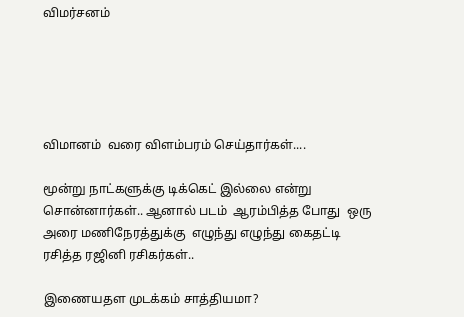விமர்சனம்





விமானம்  வரை விளம்பரம் செய்தார்கள்....

மூன்று நாட்களுக்கு டிக்கெட் இல்லை என்று சொன்னார்கள்.. ஆனால் படம்  ஆரம்பித்த போது  ஒரு அரை மணிநேரத்துக்கு  எழுந்து எழுந்து கைதட்டி  ரசித்த ரஜினி ரசிகர்கள்..

இணையதள முடக்கம் சாத்தியமா?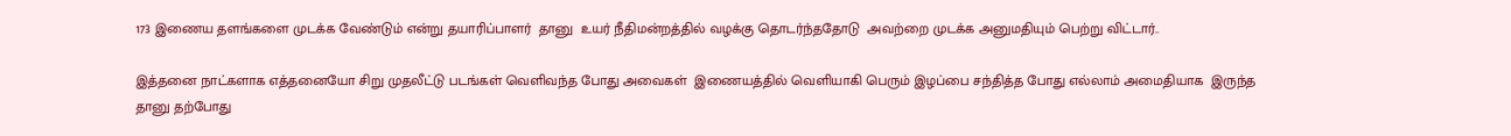173 இணைய தளங்களை முடக்க வேண்டும் என்று தயாரிப்பாளர்  தானு  உயர் நீதிமன்றத்தில் வழக்கு தொடர்ந்ததோடு  அவற்றை முடக்க அனுமதியும் பெற்று விட்டார்..

இத்தனை நாட்களாக எத்தனையோ சிறு முதலீட்டு படங்கள் வெளிவந்த போது அவைகள்  இணையத்தில் வெளியாகி பெரும் இழப்பை சந்தித்த போது எல்லாம் அமைதியாக  இருந்த  தானு தற்போது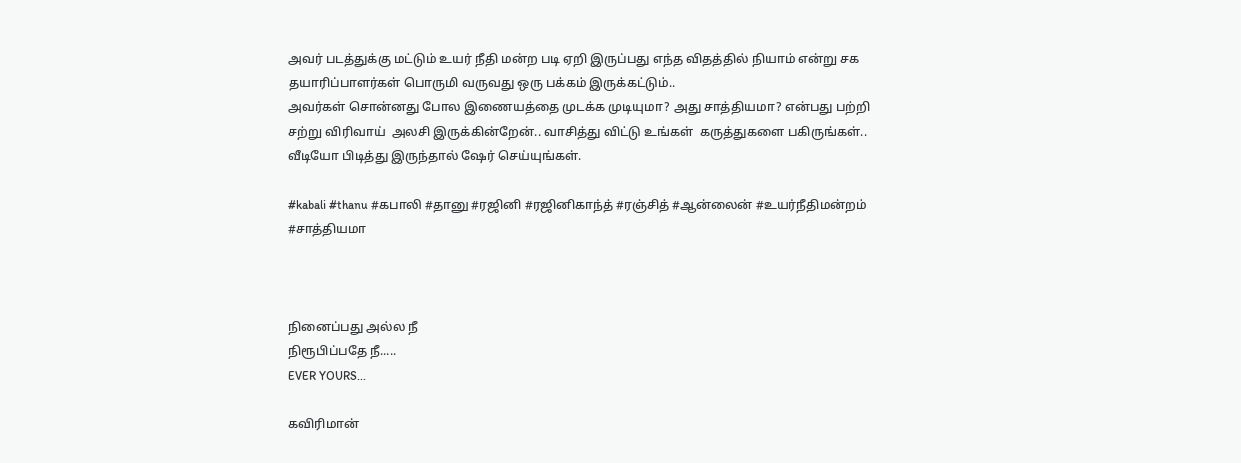அவர் படத்துக்கு மட்டும் உயர் நீதி மன்ற படி ஏறி இருப்பது எந்த விதத்தில் நியாம் என்று சக தயாரிப்பாளர்கள் பொருமி வருவது ஒரு பக்கம் இருக்கட்டும்..
அவர்கள் சொன்னது போல இணையத்தை முடக்க முடியுமா? அது சாத்தியமா? என்பது பற்றி  சற்று விரிவாய்  அலசி இருக்கின்றேன்.. வாசித்து விட்டு உங்கள்  கருத்துகளை பகிருங்கள்..
வீடியோ பிடித்து இருந்தால் ஷேர் செய்யுங்கள்.

#kabali #thanu #கபாலி #தானு #ரஜினி #ரஜினிகாந்த் #ரஞ்சித் #ஆன்லைன் #உயர்நீதிமன்றம் #சாத்தியமா



நினைப்பது அல்ல நீ
நிரூபிப்பதே நீ.....
EVER YOURS...

கவிரிமான்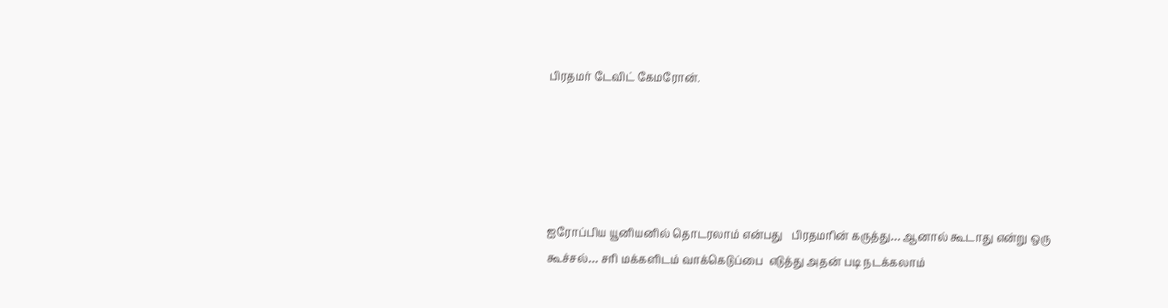பிரதமர் டேவிட் கேமரோன்.





ஐரோப்பிய யூனியனில் தொடரலாம் என்பது   பிரதமரின் கருத்து… ஆனால் கூடாது என்று ஒரு கூச்சல்… சரி மக்களிடம் வாக்கெடுப்பை  எடுத்து அதன் படி நடக்கலாம்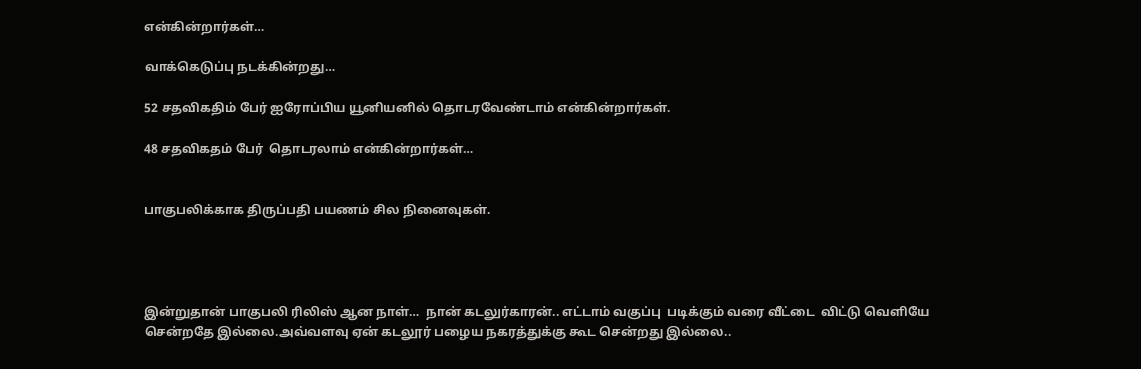என்கின்றார்கள்…

வாக்கெடுப்பு நடக்கின்றது…

52 சதவிகதிம் பேர் ஐரோப்பிய யூனியனில் தொடரவேண்டாம் என்கின்றார்கள்.

48 சதவிகதம் பேர்  தொடரலாம் என்கின்றார்கள்…


பாகுபலிக்காக திருப்பதி பயணம் சில நினைவுகள்.




இன்றுதான் பாகுபலி ரிலிஸ் ஆன நாள்…  நான் கடலுர்காரன்.. எட்டாம் வகுப்பு  படிக்கும் வரை வீட்டை  விட்டு வெளியே சென்றதே இல்லை.அவ்வளவு ஏன் கடலூர் பழைய நகரத்துக்கு கூட சென்றது இல்லை..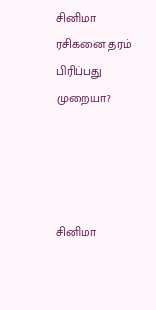சினிமா ரசிகனை தரம் பிரிப்பது முறையா?




சினிமா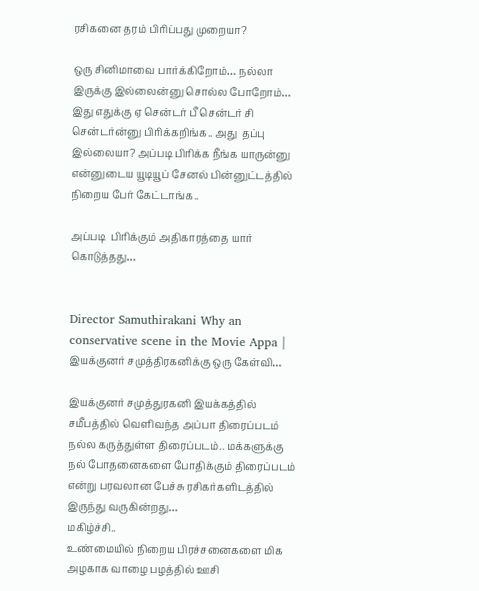ரசிகனை தரம் பிரிப்பது முறையா?

ஒரு சினிமாவை பார்க்கிறோம்… நல்லா இருக்கு இல்லைன்னு சொல்ல போறோம்… இது எதுக்கு ஏ சென்டர் பீ சென்டர் சி சென்டர்ன்னு பிரிக்கறிங்க.. அது  தப்பு இல்லையா? அப்படி பிரிக்க நீங்க யாருன்னு என்னுடைய யூடியூப் சேனல் பின்னுட்டத்தில்  நிறைய பேர் கேட்டாங்க..

அப்படி  பிரிக்கும் அதிகாரத்தை யார் கொடுத்தது…


Director Samuthirakani Why an conservative scene in the Movie Appa | இயக்குனர் சமுத்திரகனிக்கு ஒரு கேள்வி…

இயக்குனர் சமுத்துரகனி இயக்கத்தில் சமீபத்தில் வெளிவந்த அப்பா திரைப்படம் நல்ல கருத்துள்ள திரைப்படம்.. மக்களுக்கு நல் போதனைகளை போதிக்கும் திரைப்படம் என்று பரவலான பேச்சு ரசிகர்களிடத்தில் இருந்து வருகின்றது…
மகிழ்ச்சி..
உண்மையில் நிறைய பிரச்சனைகளை மிக அழகாக வாழை பழத்தில் ஊசி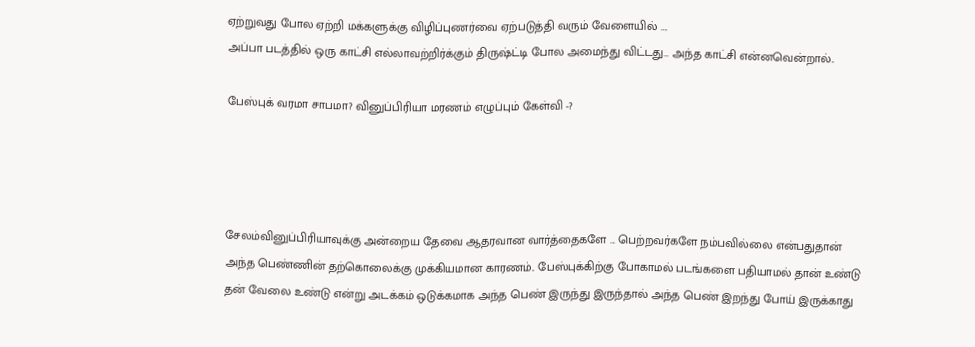ஏற்றுவது போல ஏற்றி மக்களுக்கு விழிப்புணர்வை ஏற்படுத்தி வரும் வேளையில் ….
அப்பா படத்தில் ஒரு காட்சி எல்லாவற்றிர்க்கும் திருஷ்ட்டி போல அமைந்து விட்டது… அந்த காட்சி என்னவென்றால்..

பேஸ்புக் வரமா சாபமா? வினுப்பிரியா மரணம் எழுப்பும் கேள்வி -?




சேலம்வினுப்பிரியாவுக்கு அன்றைய தேவை ஆதரவான வார்த்தைகளே ... பெற்றவர்களே நம்பவில்லை என்பதுதான் அந்த பெண்ணின் தற்கொலைக்கு முக்கியமான காரணம்.. பேஸ்புக்கிற்கு போகாமல் படங்களை பதியாமல் தான் உண்டு தன் வேலை உண்டு என்று அடக்கம் ஒடுக்கமாக அந்த பெண் இருந்து இருந்தால் அந்த பெண் இறந்து போய் இருக்காது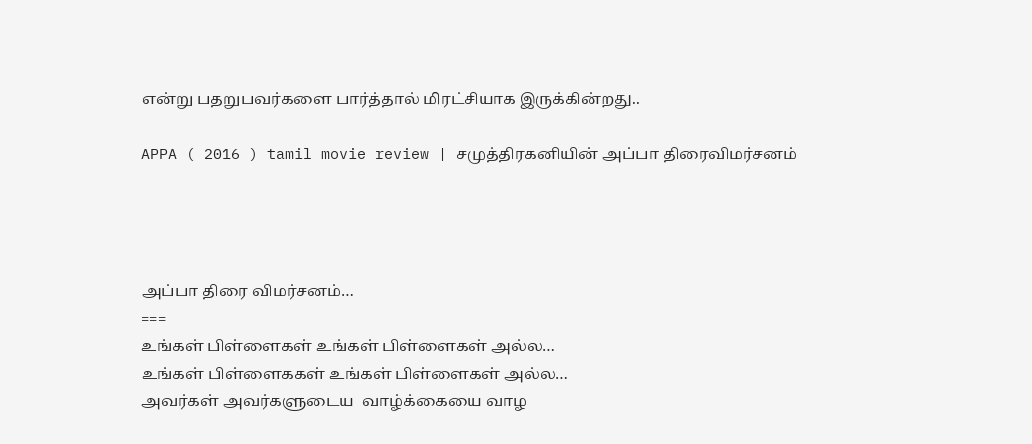என்று பதறுபவர்களை பார்த்தால் மிரட்சியாக இருக்கின்றது..

APPA ( 2016 ) tamil movie review | சமுத்திரகனியின் அப்பா திரைவிமர்சனம்




அப்பா திரை விமர்சனம்…
===
உங்கள் பிள்ளைகள் உங்கள் பிள்ளைகள் அல்ல…
உங்கள் பிள்ளைககள் உங்கள் பிள்ளைகள் அல்ல…
அவர்கள் அவர்களுடைய  வாழ்க்கையை வாழ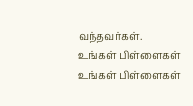வந்தவர்கள்.
உங்கள் பிள்ளைகள் உங்கள் பிள்ளைகள்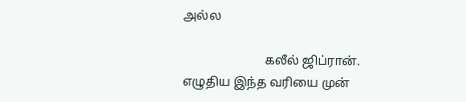அல்ல

                          கலீல் ஜிப்ரான்.
எழுதிய இந்த வரியை முன்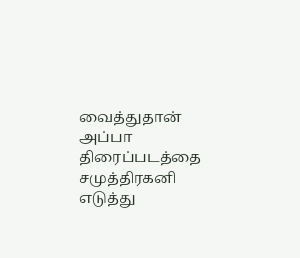வைத்துதான்  அப்பா  திரைப்படத்தை சமுத்திரகனி  எடுத்து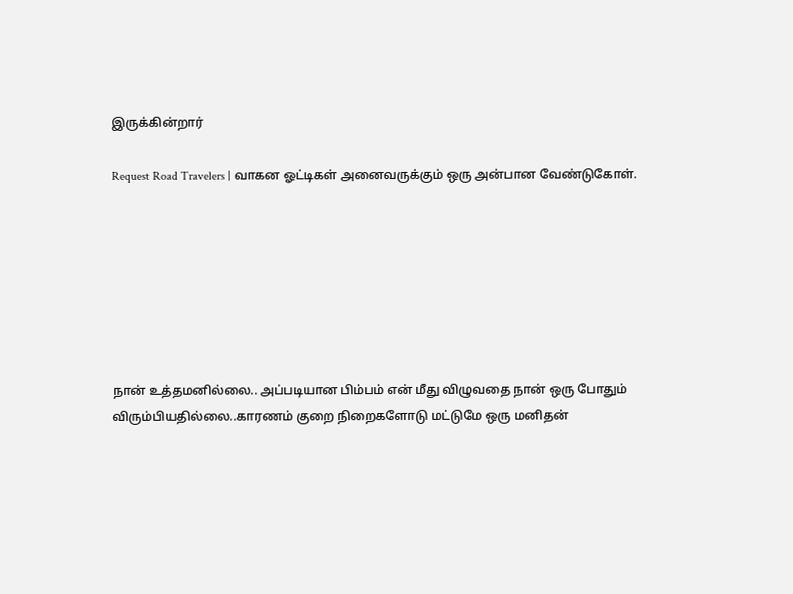இருக்கின்றார்

Request Road Travelers | வாகன ஓட்டிகள் அனைவருக்கும் ஒரு அன்பான வேண்டுகோள்.







நான் உத்தமனில்லை.. அப்படியான பிம்பம் என் மீது விழுவதை நான் ஒரு போதும் விரும்பியதில்லை..காரணம் குறை நிறைகளோடு மட்டுமே ஒரு மனிதன்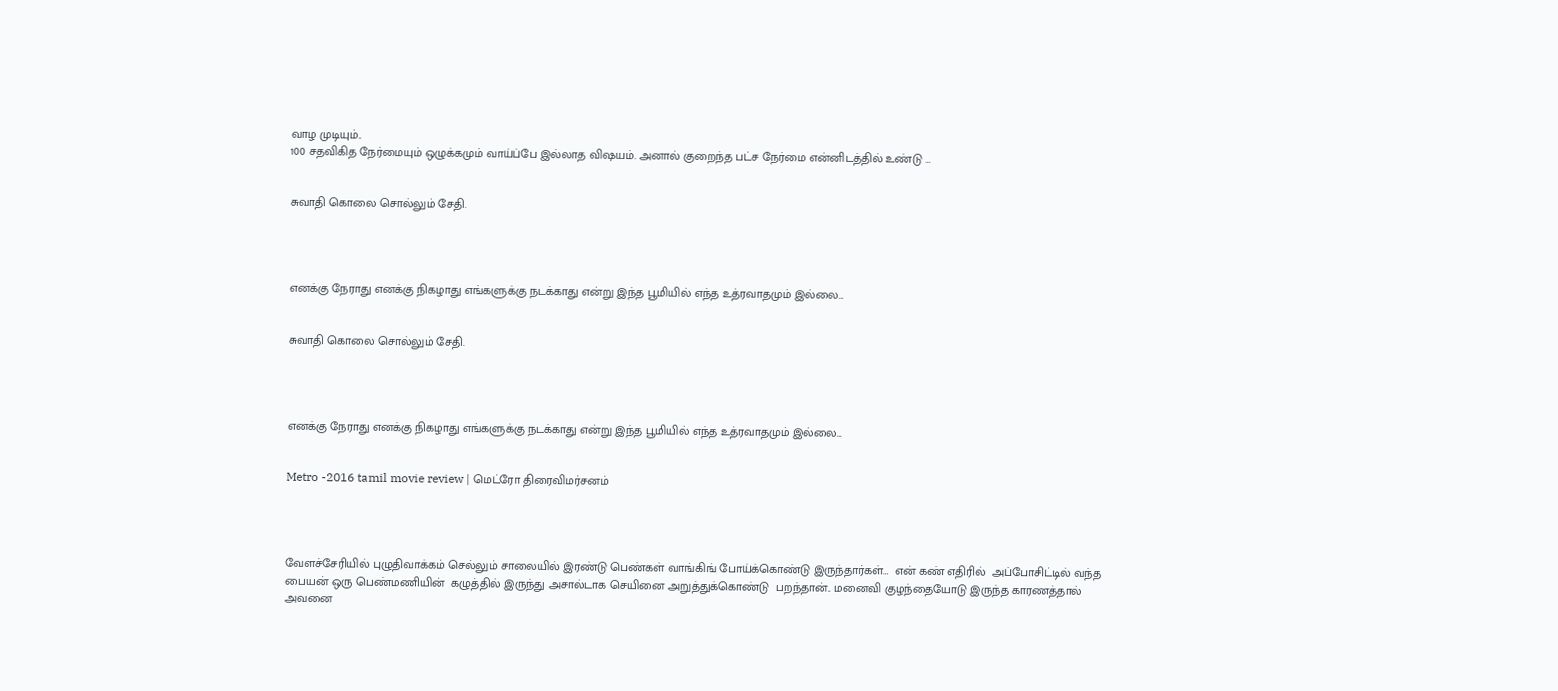வாழ முடியும்..
100 சதவிகித நேர்மையும் ஒழுக்கமும் வாய்ப்பே இல்லாத விஷயம். அனால் குறைந்த பட்ச நேர்மை என்னிடத்தில் உண்டு …


சுவாதி கொலை சொல்லும் சேதி.




எனக்கு நேராது எனக்கு நிகழாது எங்களுக்கு நடக்காது என்று இந்த பூமியில் எந்த உத்ரவாதமும் இல்லை...


சுவாதி கொலை சொல்லும் சேதி.




எனக்கு நேராது எனக்கு நிகழாது எங்களுக்கு நடக்காது என்று இந்த பூமியில் எந்த உத்ரவாதமும் இல்லை...


Metro -2016 tamil movie review | மெட்ரோ திரைவிமர்சனம்




வேளச்சேரியில் புழுதிவாக்கம் செல்லும் சாலையில் இரண்டு பெண்கள் வாங்கிங் போய்க்கொண்டு இருந்தார்கள்…  என் கண் எதிரில்  அப்போசிட்டில் வந்த பையன் ஒரு பெண்மணியின்  கழுத்தில் இருந்து அசால்டாக செயினை அறுத்துக்கொண்டு  பறந்தான்.. மனைவி குழந்தையோடு இருந்த காரணத்தால் அவனை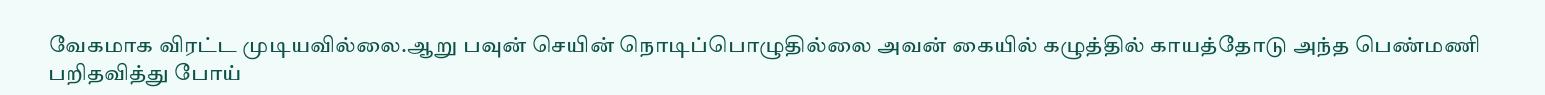வேகமாக விரட்ட முடியவில்லை.ஆறு பவுன் செயின் நொடிப்பொழுதில்லை அவன் கையில் கழுத்தில் காயத்தோடு அந்த பெண்மணி பறிதவித்து போய்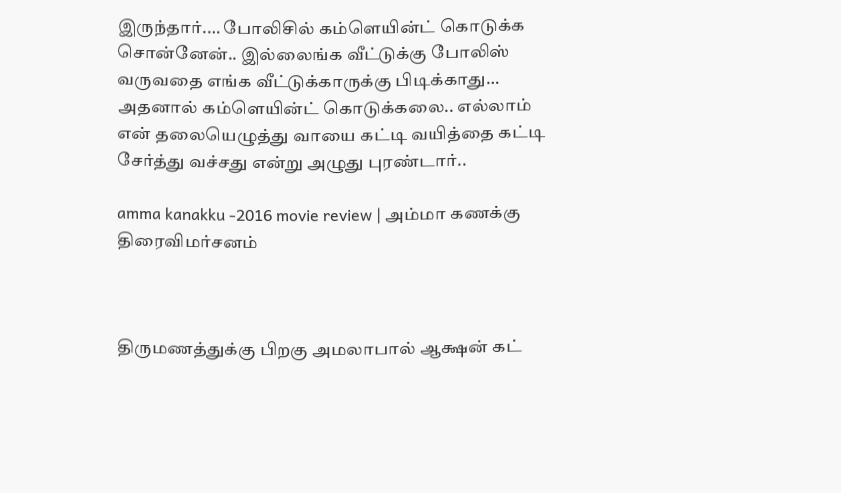இருந்தார்.… போலிசில் கம்ளெயின்ட் கொடுக்க சொன்னேன்.. இல்லைங்க வீட்டுக்கு போலிஸ் வருவதை எங்க வீட்டுக்காருக்கு பிடிக்காது… அதனால் கம்ளெயின்ட் கொடுக்கலை.. எல்லாம் என் தலையெழுத்து வாயை கட்டி வயித்தை கட்டி  சேர்த்து வச்சது என்று அழுது புரண்டார்..

amma kanakku -2016 movie review | அம்மா கணக்கு திரைவிமர்சனம்



திருமணத்துக்கு பிறகு அமலாபால் ஆக்ஷன் கட்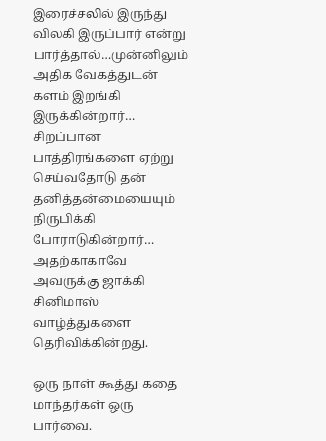இரைச்சலில் இருந்து விலகி இருப்பார் என்று பார்த்தால்…முன்னிலும் அதிக வேகத்துடன் களம் இறங்கி இருக்கின்றார்… சிறப்பான பாத்திரங்களை ஏற்று  செய்வதோடு தன் தனித்தன்மையையும் நிருபிக்கி போராடுகின்றார்… அதற்காகாவே அவருக்கு ஜாக்கி சினிமாஸ் வாழ்த்துகளை தெரிவிக்கின்றது.

ஒரு நாள் கூத்து கதை மாந்தர்கள் ஒரு பார்வை.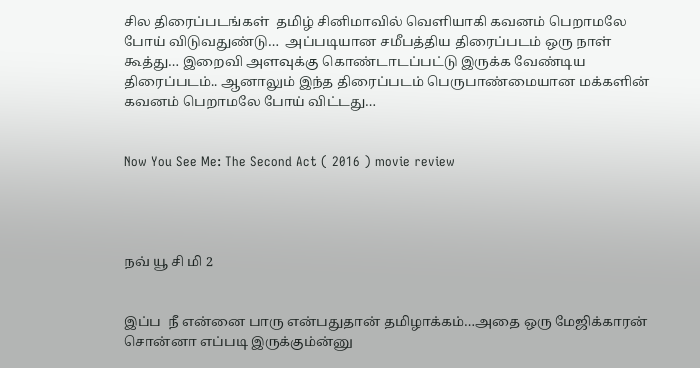சில திரைப்படங்கள்  தமிழ் சினிமாவில் வெளியாகி கவனம் பெறாமலே போய் விடுவதுண்டு…  அப்படியான சமீபத்திய திரைப்படம் ஒரு நாள் கூத்து… இறைவி அளவுக்கு கொண்டாடப்பட்டு இருக்க வேண்டிய திரைப்படம்.. ஆனாலும் இந்த திரைப்படம் பெருபாண்மையான மக்களின் கவனம் பெறாமலே போய் விட்டது…


Now You See Me: The Second Act ( 2016 ) movie review




நவ் யூ சி மி 2


இப்ப  நீ என்னை பாரு என்பதுதான் தமிழாக்கம்…அதை ஒரு மேஜிக்காரன் சொன்னா எப்படி இருக்கும்ன்னு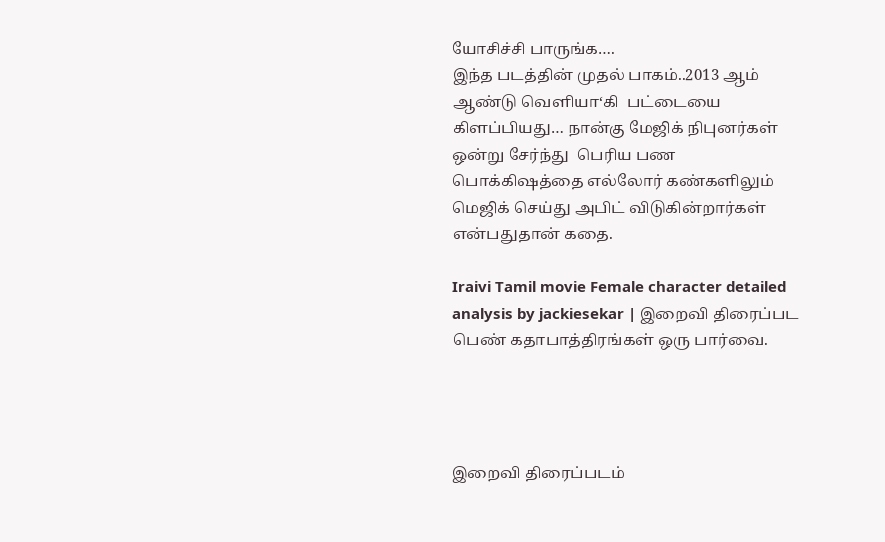யோசிச்சி பாருங்க….
இந்த படத்தின் முதல் பாகம்..2013 ஆம் ஆண்டு வெளியா‘கி  பட்டையை கிளப்பியது… நான்கு மேஜிக் நிபுனர்கள் ஒன்று சேர்ந்து  பெரிய பண  பொக்கிஷத்தை எல்லோர் கண்களிலும் மெஜிக் செய்து அபிட் விடுகின்றார்கள் என்பதுதான் கதை.

Iraivi Tamil movie Female character detailed analysis by jackiesekar | இறைவி திரைப்பட பெண் கதாபாத்திரங்கள் ஒரு பார்வை.




இறைவி திரைப்படம்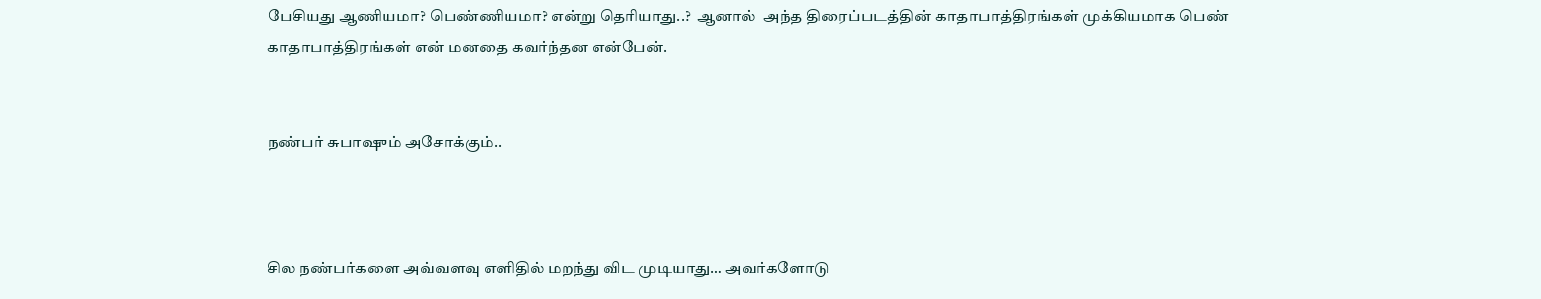பேசியது ஆணியமா? பெண்ணியமா? என்று தெரியாது..?  ஆனால்  அந்த திரைப்படத்தின் காதாபாத்திரங்கள் முக்கியமாக பெண் காதாபாத்திரங்கள் என் மனதை கவர்ந்தன என்பேன்.


நண்பர் சுபாஷும் அசோக்கும்..



சில நண்பர்களை அவ்வளவு எளிதில் மறந்து விட முடியாது… அவர்களோடு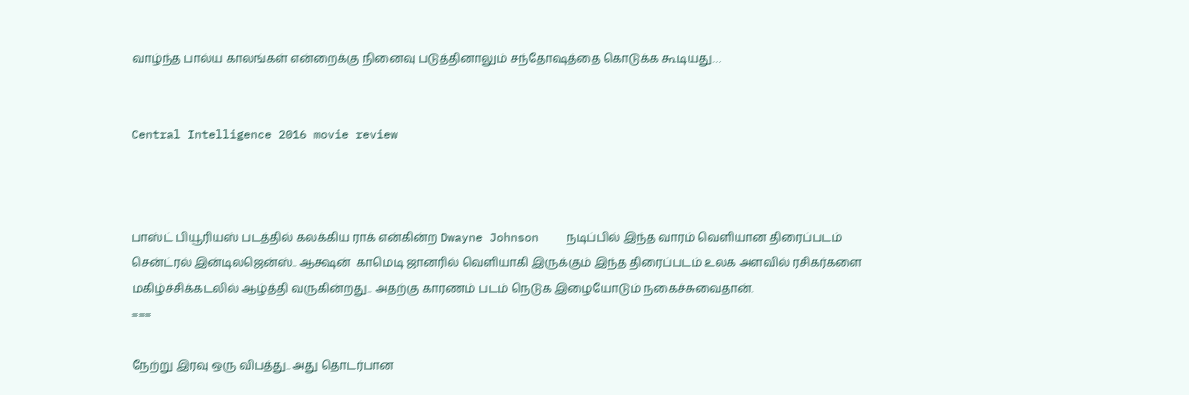வாழ்ந்த பால்ய காலங்கள் என்றைக்கு நினைவு படுத்தினாலும் சந்தோஷத்தை கொடுக்க கூடியது…


Central Intelligence 2016 movie review



பாஸ்ட் பியூரியஸ் படத்தில் கலக்கிய ராக் என்கின்ற Dwayne Johnson    நடிப்பில் இந்த வாரம் வெளியான திரைப்படம்  சென்ட்ரல் இன்டிலஜென்ஸ்.. ஆக்ஷன்  காமெடி ஜானரில் வெளியாகி இருக்கும் இந்த திரைப்படம் உலக அளவில் ரசிகர்களை மகிழ்ச்சிக்கடலில் ஆழ்த்தி வருகின்றது.. அதற்கு காரணம் படம் நெடுக இழையோடும் நகைச்சுவைதான்.
===

நேற்று இரவு ஒரு விபத்து.. அது தொடர்பான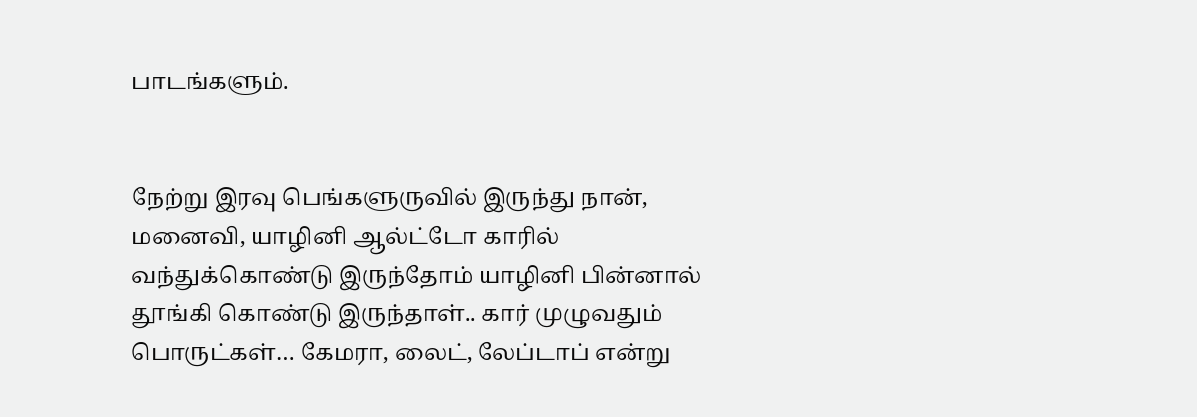பாடங்களும்.


நேற்று இரவு பெங்களுருவில் இருந்து நான், மனைவி, யாழினி ஆல்ட்டோ காரில் வந்துக்கொண்டு இருந்தோம் யாழினி பின்னால் தூங்கி கொண்டு இருந்தாள்.. கார் முழுவதும் பொருட்கள்… கேமரா, லைட், லேப்டாப் என்று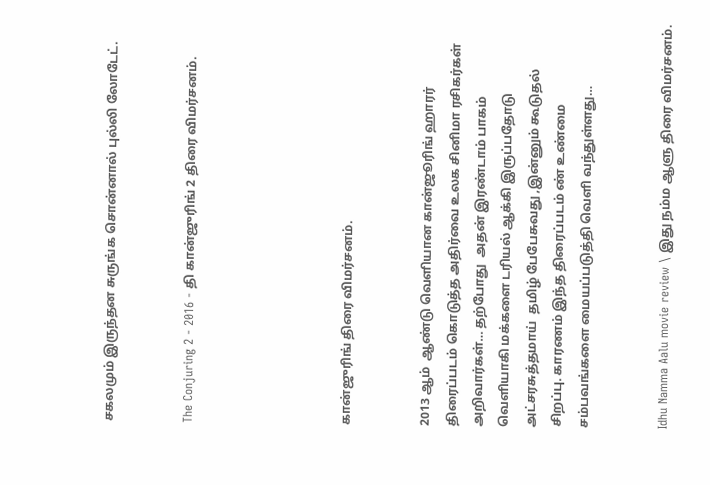சகலமும் இருந்தன சுருங்க சொன்னால் புல்லி லோடேட்.


The Conjuring 2 - 2016 - தி கான்ஜுரிங் 2 திரை விமர்சனம்.





கான்ஜுரிங் திரை விமர்சனம்.


2013 ஆம்  ஆண்டு வெளியான கான்ஜூரிங் ஹாரர்  திரைப்படம் கொடுத்த அதிர்வை உலக சினிமா ரசிகர்கள் அறிவார்கள்… தற்போது  அதன் இரண்டாம் பாகம் வெளியாகி மக்களை டரியல் ஆக்கி இருப்பதோடு அட்சரசுத்தமாய்  தமிழ் பேபேசுவது ,இன்னும் கூடுதல் சிறப்பு. காரணம் இந்த திரைப்படம் ண் உண்மை சம்பவங்களை மையப்படுத்தி வெளி வந்துள்ளது…


Idhu Namma Aalu movie review \ இது நம்ம ஆளு திரை விமர்சனம்.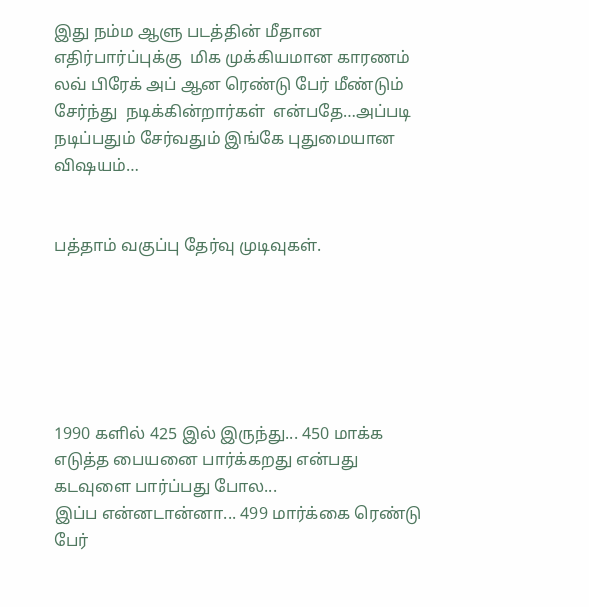இது நம்ம ஆளு படத்தின் மீதான எதிர்பார்ப்புக்கு  மிக முக்கியமான காரணம் லவ் பிரேக் அப் ஆன ரெண்டு பேர் மீண்டும்  சேர்ந்து  நடிக்கின்றார்கள்  என்பதே…அப்படி நடிப்பதும் சேர்வதும் இங்கே புதுமையான விஷயம்…


பத்தாம் வகுப்பு தேர்வு முடிவுகள்.






1990 களில் 425 இல் இருந்து... 450 மாக்க எடுத்த பையனை பார்க்கறது என்பது கடவுளை பார்ப்பது போல...
இப்ப என்னடான்னா... 499 மார்க்கை ரெண்டு பேர்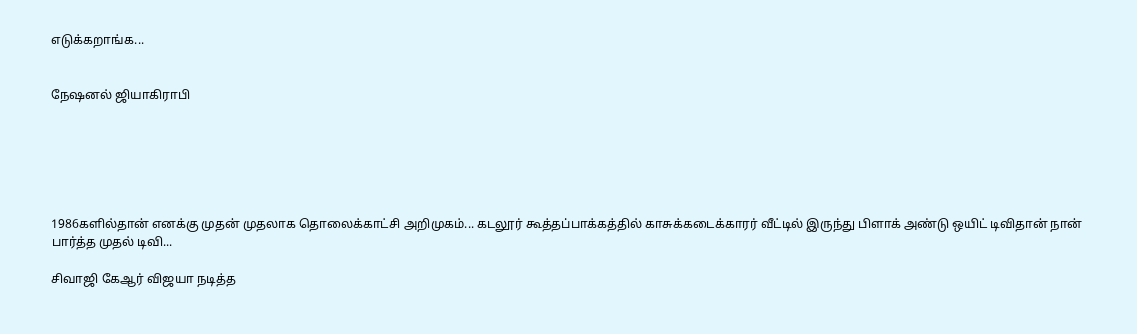எடுக்கறாங்க...


நேஷனல் ஜியாகிராபி






1986களில்தான் எனக்கு முதன் முதலாக தொலைக்காட்சி அறிமுகம்... கடலூர் கூத்தப்பாக்கத்தில் காசுக்கடைக்காரர் வீட்டில் இருந்து பிளாக் அண்டு ஒயிட் டிவிதான் நான் பார்த்த முதல் டிவி...

சிவாஜி கேஆர் விஜயா நடித்த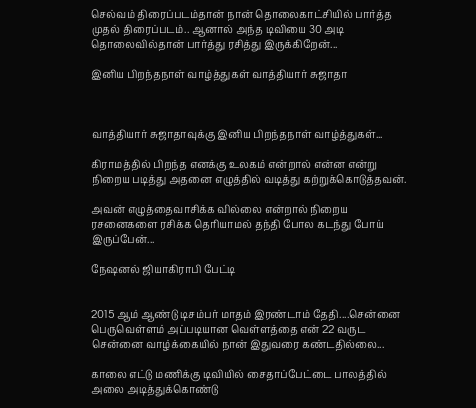செல்வம் திரைப்படம்தான் நான் தொலைகாட்சியில் பார்த்த முதல் திரைப்படம்.. ஆனால் அந்த டிவியை 30 அடி தொலைவில்தான் பார்த்து ரசித்து இருக்கிறேன்...

இனிய பிறந்தநாள் வாழ்த்துகள் வாத்தியார் சுஜாதா



வாத்தியார் சுஜாதாவுக்கு இனிய பிறந்தநாள் வாழ்த்துகள்...

கிராமத்தில் பிறந்த எனக்கு உலகம் என்றால் என்ன என்று நிறைய படித்து அதனை எழுத்தில் வடித்து கற்றுக்கொடுத்தவன்.

அவன் எழுத்தைவாசிக்க வில்லை என்றால் நிறைய ரசனைகளை ரசிக்க தெரியாமல் தந்தி போல கடந்து போய் இருப்பேன்...

நேஷனல் ஜியாகிராபி பேட்டி


2015 ஆம் ஆண்டு டிசம்பர் மாதம் இரண்டாம் தேதி....சென்னை பெருவெள்ளம் அப்படியான வெள்ளத்தை என் 22 வருட சென்னை வாழ்க்கையில் நான் இதுவரை கண்டதில்லை...

காலை எட்டு மணிக்கு டிவியில் சைதாப்பேட்டை பாலத்தில் அலை அடித்துக்கொண்டு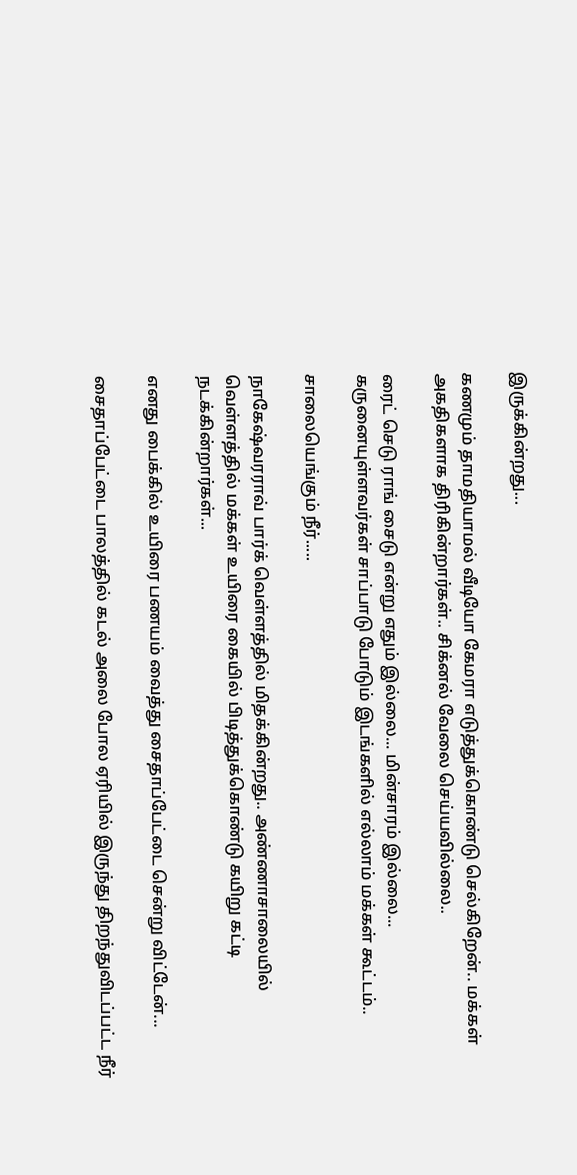இருக்கின்றது...

கணமும் தாமதியாமல் வீடியோ கேமரா எடுத்துக்கொண்டு செல்கிறேன்.. மக்கள் அகதிகளாக திரிகின்றார்கள்.. சிக்னல் வேலை செய்யவில்லை..

ரைட் செடு ராங் சைடு என்று எதும் இல்லை... மின்சாரம் இல்லை... கருனையுள்ளவர்கள் சாப்பாடு போடும் இடங்களில் எல்லாம் மக்கள் கூட்டம்..

சாலையெங்கும் நீர்.....

நாகேஷ்வரராவ் பார்க் வெள்ளத்தில் மிதக்கின்றது.. அண்ணாசாலையில் வெள்ளத்தில் மக்கள் உயிரை கையில் பிடித்துக்கொண்டு கயிறு கட்டி நடக்கின்றார்கள்...

எனது பைக்கில் உயிரை பணயம் வைத்து சைதாப்பேட்டை சென்று விட்டேன்...

சைதாப்பேட்டை பாலத்தில் கடல் அலை போல ஏரியில் இருந்து திறந்துவிடப்பட்ட நீர்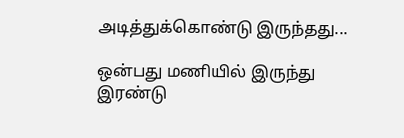அடித்துக்கொண்டு இருந்தது...

ஒன்பது மணியில் இருந்து இரண்டு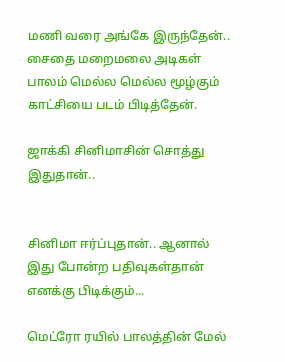மணி வரை அங்கே இருந்தேன்.. சைதை மறைமலை அடிகள் பாலம் மெல்ல மெல்ல மூழ்கும் காட்சியை படம் பிடித்தேன்.

ஜாக்கி சினிமாசின் சொத்து இதுதான்..


சினிமா ஈர்ப்புதான்.. ஆனால் இது போன்ற பதிவுகள்தான் எனக்கு பிடிக்கும்...

மெட்ரோ ரயில் பாலத்தின் மேல்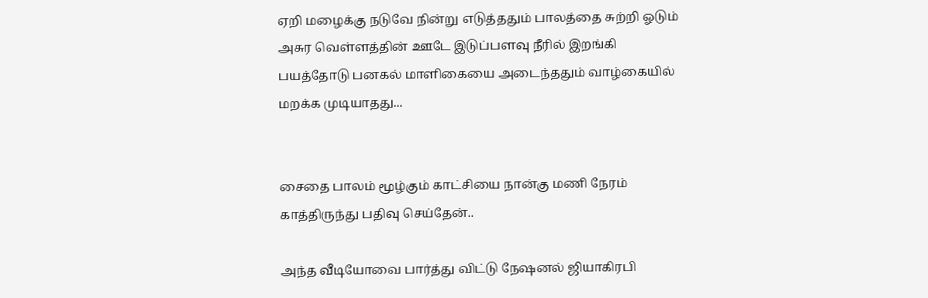ஏறி மழைக்கு நடுவே நின்று எடுத்ததும் பாலத்தை சுற்றி ஓடும் அசுர வெள்ளத்தின் ஊடே இடுப்பளவு நீரில் இறங்கி பயத்தோடு பனகல் மாளிகையை அடைந்ததும் வாழ்கையில் மறக்க முடியாதது...


சைதை பாலம் மூழ்கும் காட்சியை நான்கு மணி நேரம் காத்திருந்து பதிவு செய்தேன்..

அந்த வீடியோவை பார்த்து விட்டு நேஷனல் ஜியாகிரபி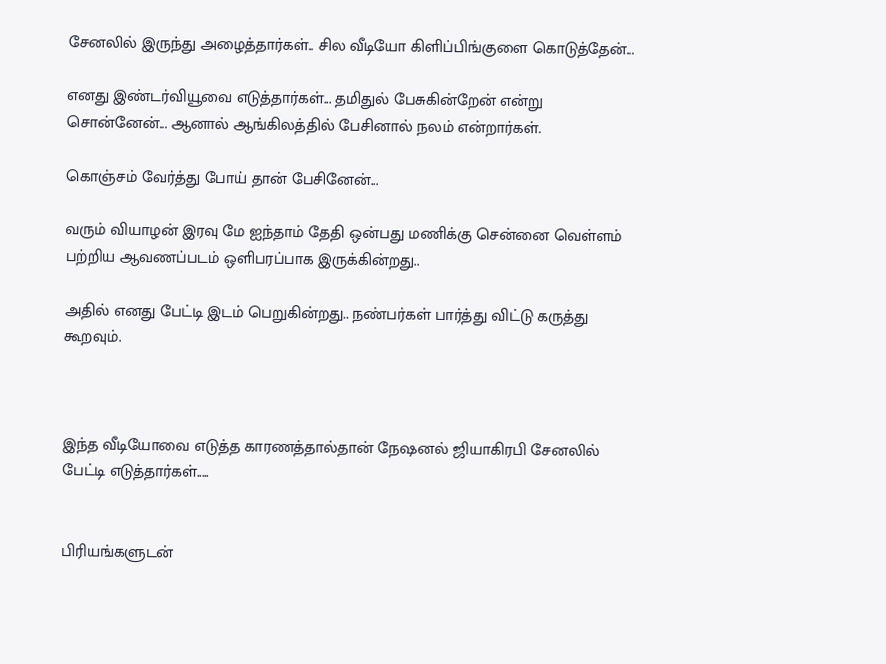சேனலில் இருந்து அழைத்தார்கள்.. சில வீடியோ கிளிப்பிங்குளை கொடுத்தேன்...

எனது இண்டர்வியூவை எடுத்தார்கள்... தமிதுல் பேசுகின்றேன் என்று சொன்னேன்... ஆனால் ஆங்கிலத்தில் பேசினால் நலம் என்றார்கள்.

கொஞ்சம் வேர்த்து போய் தான் பேசினேன்...

வரும் வியாழன் இரவு மே ஐந்தாம் தேதி ஒன்பது மணிக்கு சென்னை வெள்ளம் பற்றிய ஆவணப்படம் ஒளிபரப்பாக இருக்கின்றது..

அதில் எனது பேட்டி இடம் பெறுகின்றது.. நண்பர்கள் பார்த்து விட்டு கருத்து கூறவும்.



இந்த வீடியோவை எடுத்த காரணத்தால்தான் நேஷனல் ஜியாகிரபி சேனலில் பேட்டி எடுத்தார்கள்.....


பிரியங்களுடன்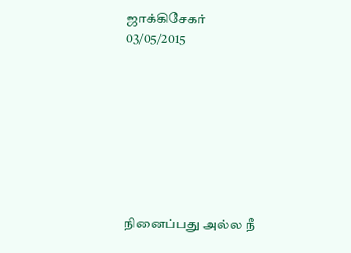ஜாக்கிசேகர்
03/05/2015








நினைப்பது அல்ல நீ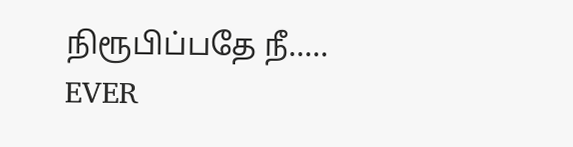நிரூபிப்பதே நீ.....
EVER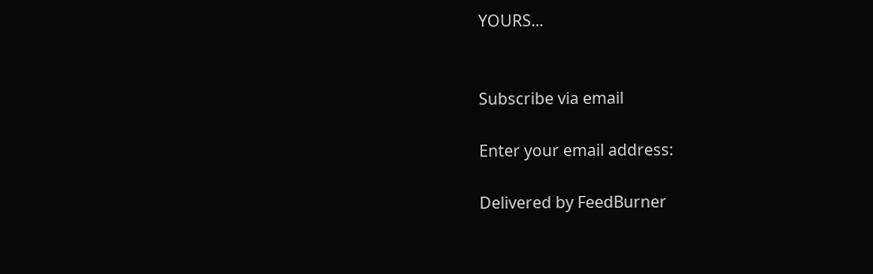YOURS...


Subscribe via email

Enter your email address:

Delivered by FeedBurner